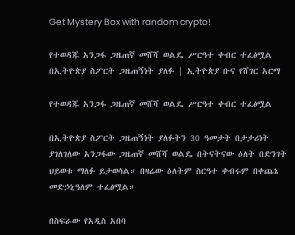Get Mystery Box with random crypto!

የተወዳጁ አንጋፋ ጋዜጠኛ መሸሻ ወልዴ ሥርዓተ ቀብር ተፈፅሟል በኢትዮጵያ ስፖርት ጋዜጠኝነት ያለፉ | ኢትዮጵያ ቡና የሸገር አርማ

የተወዳጁ አንጋፋ ጋዜጠኛ መሸሻ ወልዴ ሥርዓተ ቀብር ተፈፅሟል

በኢትዮጵያ ስፖርት ጋዜጠኝነት ያለፉትን 30 ዓመታት በታታሪነት ያገለገለው አንጋፋው ጋዜጠኛ መሸሻ ወልዴ በትናትናው ዕለት በድንገት ህይወቱ ማለፉ ይታወሳል። በዛሬው ዕለትም ስርዓተ ቀብሩም በቀጨኔ መድኃኒዓለም ተፈፅሟል።

በስፍራው የአዲስ አበባ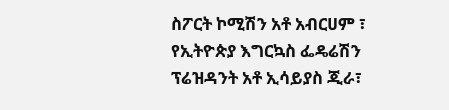ስፖርት ኮሚሽን አቶ አብርሀም ፣ የኢትዮጵያ እግርኳስ ፌዴሬሽን ፕሬዝዳንት አቶ ኢሳይያስ ጂራ፣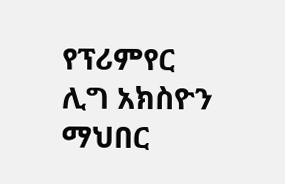የፕሪምየር ሊግ አክስዮን ማህበር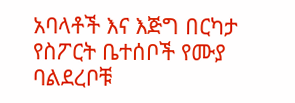አባላቶች እና እጅግ በርካታ የስፖርት ቤተሰቦች የሙያ ባልደረቦቹ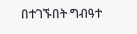በተገኙበት ግብዓተ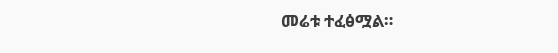መሬቱ ተፈፅሟል።